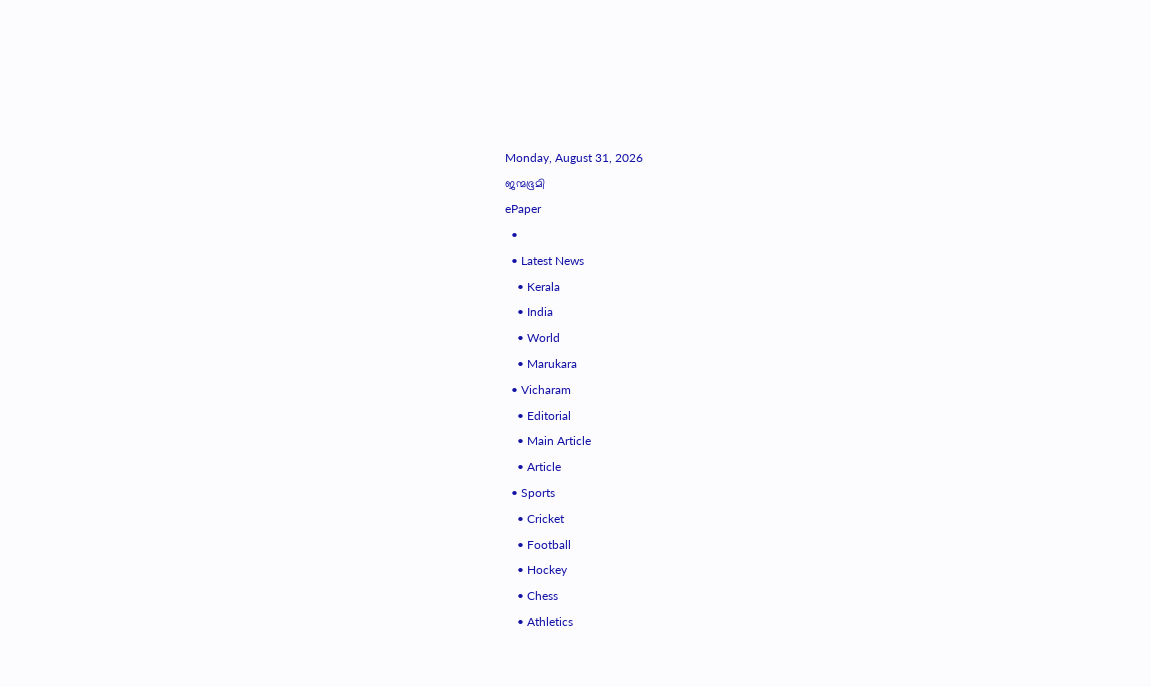Monday, August 31, 2026
ജന്മഭൂമി
ePaper
  •
  • Latest News
    • Kerala
    • India
    • World
    • Marukara
  • Vicharam
    • Editorial
    • Main Article
    • Article
  • Sports
    • Cricket
    • Football
    • Hockey
    • Chess
    • Athletics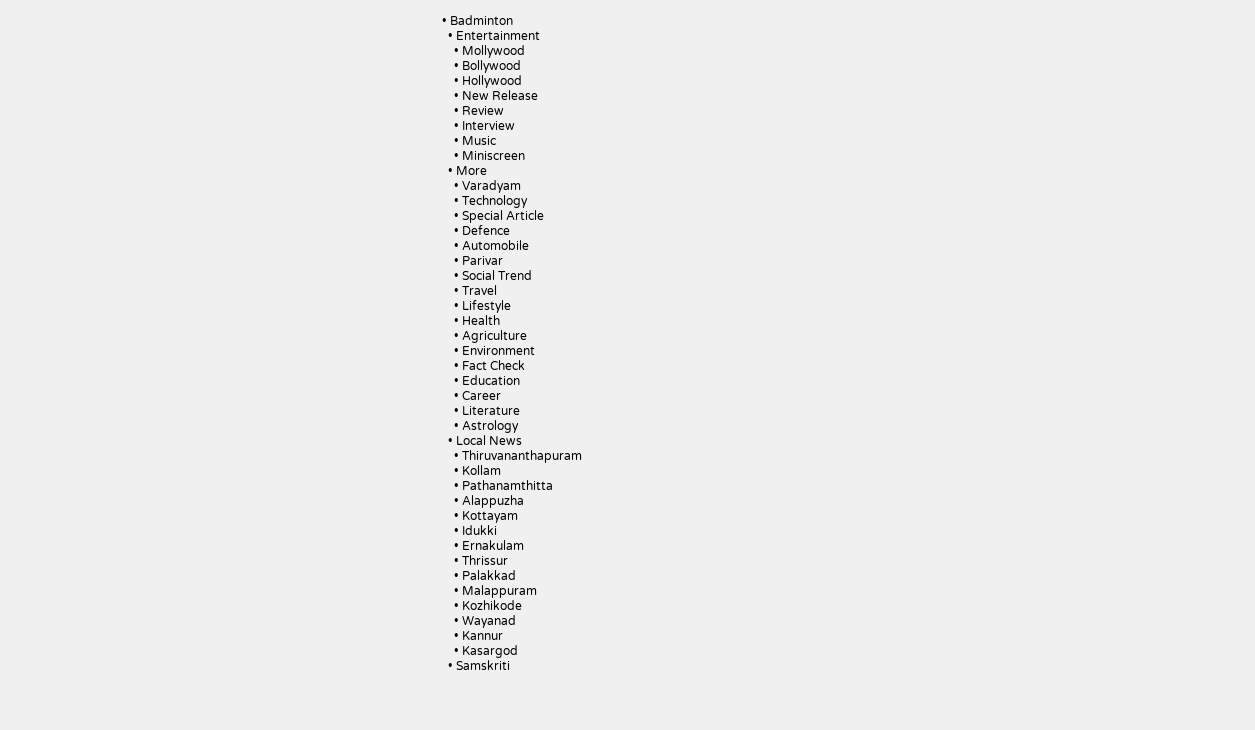• Badminton
  • Entertainment
    • Mollywood
    • Bollywood
    • Hollywood
    • New Release
    • Review
    • Interview
    • Music
    • Miniscreen
  • More
    • Varadyam
    • Technology
    • Special Article
    • Defence
    • Automobile
    • Parivar
    • Social Trend
    • Travel
    • Lifestyle
    • Health
    • Agriculture
    • Environment
    • Fact Check
    • Education
    • Career
    • Literature
    • Astrology
  • Local News
    • Thiruvananthapuram
    • Kollam
    • Pathanamthitta
    • Alappuzha
    • Kottayam
    • Idukki
    • Ernakulam
    • Thrissur
    • Palakkad
    • Malappuram
    • Kozhikode
    • Wayanad
    • Kannur
    • Kasargod
  • Samskriti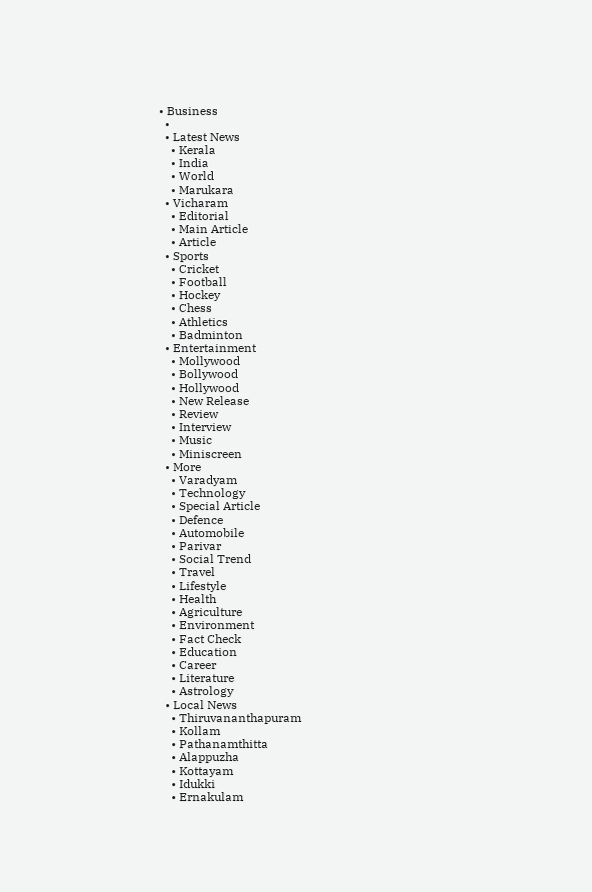• Business
  •
  • Latest News
    • Kerala
    • India
    • World
    • Marukara
  • Vicharam
    • Editorial
    • Main Article
    • Article
  • Sports
    • Cricket
    • Football
    • Hockey
    • Chess
    • Athletics
    • Badminton
  • Entertainment
    • Mollywood
    • Bollywood
    • Hollywood
    • New Release
    • Review
    • Interview
    • Music
    • Miniscreen
  • More
    • Varadyam
    • Technology
    • Special Article
    • Defence
    • Automobile
    • Parivar
    • Social Trend
    • Travel
    • Lifestyle
    • Health
    • Agriculture
    • Environment
    • Fact Check
    • Education
    • Career
    • Literature
    • Astrology
  • Local News
    • Thiruvananthapuram
    • Kollam
    • Pathanamthitta
    • Alappuzha
    • Kottayam
    • Idukki
    • Ernakulam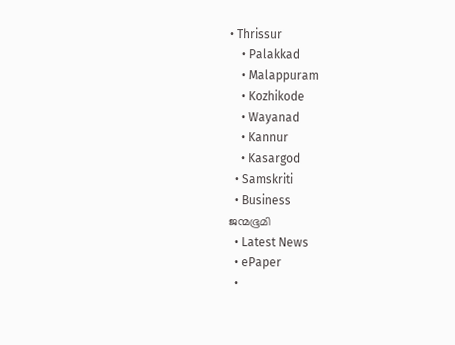• Thrissur
    • Palakkad
    • Malappuram
    • Kozhikode
    • Wayanad
    • Kannur
    • Kasargod
  • Samskriti
  • Business
ജന്മഭൂമി
  • Latest News
  • ePaper
  •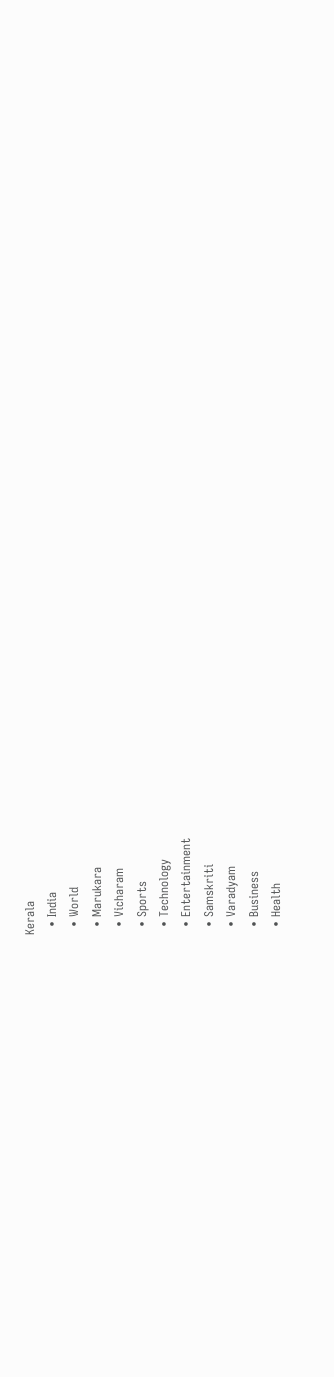Kerala
  • India
  • World
  • Marukara
  • Vicharam
  • Sports
  • Technology
  • Entertainment
  • Samskriti
  • Varadyam
  • Business
  • Health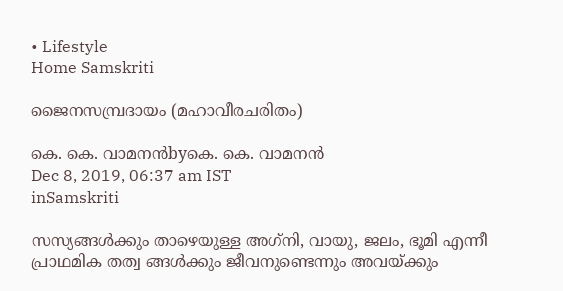• Lifestyle
Home Samskriti

ജൈനസമ്പ്രദായം (മഹാവീരചരിതം)

കെ. കെ. വാമനന്‍byകെ. കെ. വാമനന്‍
Dec 8, 2019, 06:37 am IST
inSamskriti

സസ്യങ്ങള്‍ക്കും താഴെയുള്ള അഗ്‌നി, വായു, ജലം, ഭൂമി എന്നീ പ്രാഥമിക തത്വ ങ്ങള്‍ക്കും ജീവനുണ്ടെന്നും അവയ്‌ക്കും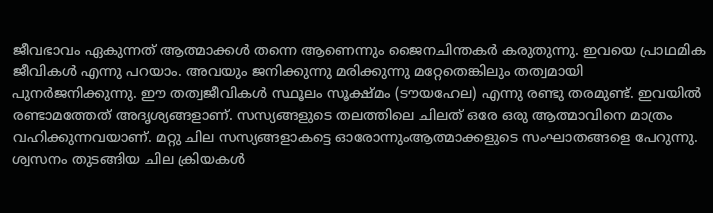ജീവഭാവം ഏകുന്നത് ആത്മാക്കള്‍ തന്നെ ആണെന്നും ജൈനചിന്തകര്‍ കരുതുന്നു. ഇവയെ പ്രാഥമിക ജീവികള്‍ എന്നു പറയാം. അവയും ജനിക്കുന്നു മരിക്കുന്നു മറ്റേതെങ്കിലും തത്വമായി പുനര്‍ജനിക്കുന്നു. ഈ തത്വജീവികള്‍ സ്ഥൂലം സൂക്ഷ്മം (ടൗയഹേല) എന്നു രണ്ടു തരമുണ്ട്. ഇവയില്‍ രണ്ടാമത്തേത് അദൃശ്യങ്ങളാണ്. സസ്യങ്ങളുടെ തലത്തിലെ ചിലത് ഒരേ ഒരു ആത്മാവിനെ മാത്രം വഹിക്കുന്നവയാണ്. മറ്റു ചില സസ്യങ്ങളാകട്ടെ ഓരോന്നുംആത്മാക്കളുടെ സംഘാതങ്ങളെ പേറുന്നു. ശ്വസനം തുടങ്ങിയ ചില ക്രിയകള്‍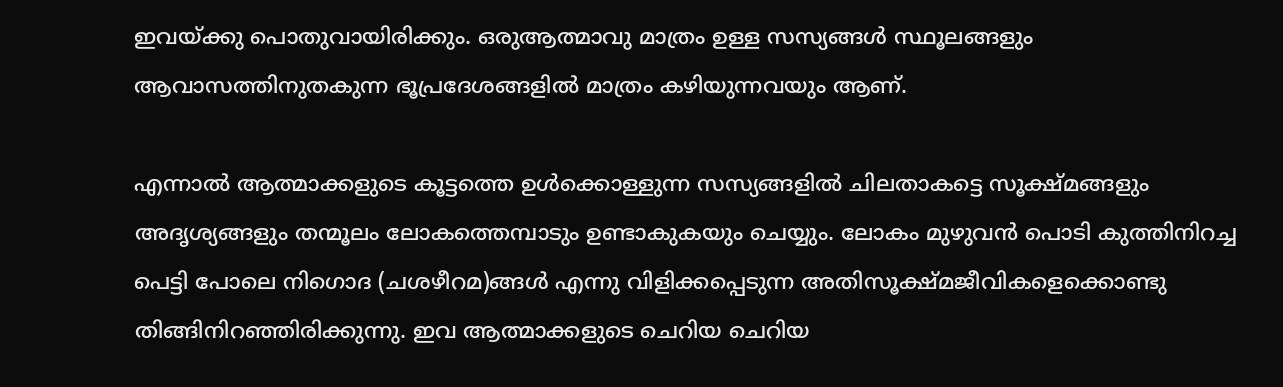ഇവയ്‌ക്കു പൊതുവായിരിക്കും. ഒരുആത്മാവു മാത്രം ഉള്ള സസ്യങ്ങള്‍ സ്ഥൂലങ്ങളും ആവാസത്തിനുതകുന്ന ഭൂപ്രദേശങ്ങളില്‍ മാത്രം കഴിയുന്നവയും ആണ്.

എന്നാല്‍ ആത്മാക്കളുടെ കൂട്ടത്തെ ഉള്‍ക്കൊള്ളുന്ന സസ്യങ്ങളില്‍ ചിലതാകട്ടെ സൂക്ഷ്മങ്ങളും അദൃശ്യങ്ങളും തന്മൂലം ലോകത്തെമ്പാടും ഉണ്ടാകുകയും ചെയ്യും. ലോകം മുഴുവന്‍ പൊടി കുത്തിനിറച്ച പെട്ടി പോലെ നിഗൊദ (ചശഴീറമ)ങ്ങള്‍ എന്നു വിളിക്കപ്പെടുന്ന അതിസൂക്ഷ്മജീവികളെക്കൊണ്ടു തിങ്ങിനിറഞ്ഞിരിക്കുന്നു. ഇവ ആത്മാക്കളുടെ ചെറിയ ചെറിയ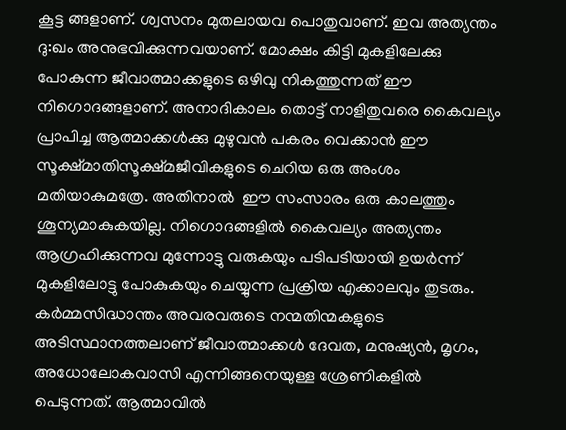കൂട്ട ങ്ങളാണ്. ശ്വസനം മുതലായവ പൊതുവാണ്. ഇവ അത്യന്തം ദു:ഖം അനുഭവിക്കുന്നവയാണ്. മോക്ഷം കിട്ടി മുകളിലേക്കു പോകുന്ന ജീവാത്മാക്കളുടെ ഒഴിവു നികത്തുന്നത് ഈ നിഗൊദങ്ങളാണ്. അനാദികാലം തൊട്ട് നാളിതുവരെ കൈവല്യം പ്രാപിച്ച ആത്മാക്കള്‍ക്കു മുഴുവന്‍ പകരം വെക്കാന്‍ ഈ സൂക്ഷ്മാതിസൂക്ഷ്മജീവികളുടെ ചെറിയ ഒരു അംശം മതിയാകുമത്രേ. അതിനാല്‍  ഈ സംസാരം ഒരു കാലത്തും ശൂന്യമാകുകയില്ല. നിഗൊദങ്ങളില്‍ കൈവല്യം അത്യന്തം ആഗ്രഹിക്കുന്നവ മുന്നോട്ടു വരുകയും പടിപടിയായി ഉയര്‍ന്ന് മുകളിലോട്ടു പോകുകയും ചെയ്യുന്ന പ്രക്രിയ എക്കാലവും തുടരും. കര്‍മ്മസിദ്ധാന്തം അവരവരുടെ നന്മതിന്മകളുടെ അടിസ്ഥാനത്തലാണ് ജീവാത്മാക്കള്‍ ദേവത, മനുഷ്യന്‍, മൃഗം, അധോലോകവാസി എന്നിങ്ങനെയുള്ള ശ്രേണികളില്‍ പെടുന്നത്. ആത്മാവില്‍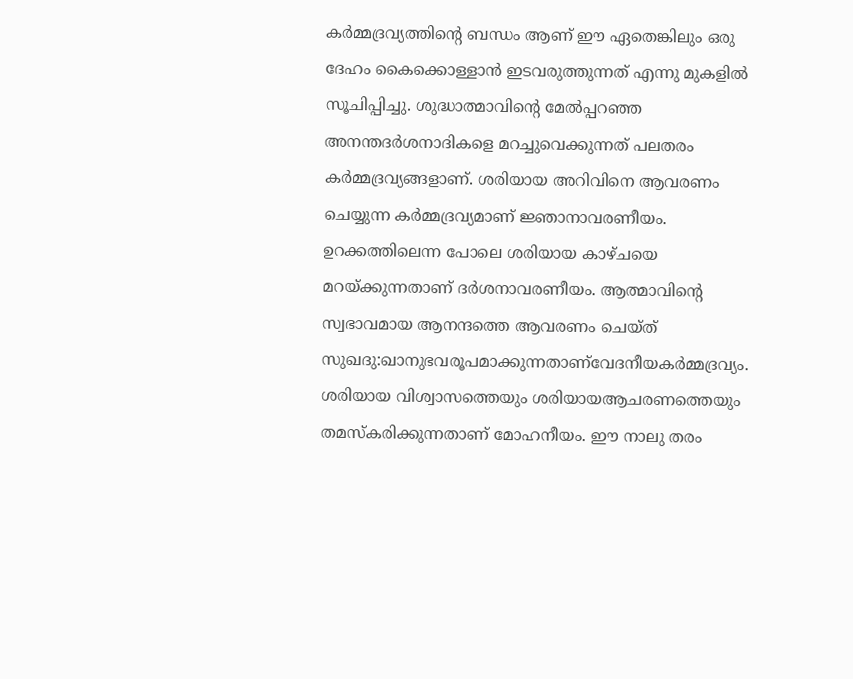കര്‍മ്മദ്രവ്യത്തിന്റെ ബന്ധം ആണ് ഈ ഏതെങ്കിലും ഒരു ദേഹം കൈക്കൊള്ളാന്‍ ഇടവരുത്തുന്നത് എന്നു മുകളില്‍ സൂചിപ്പിച്ചു. ശുദ്ധാത്മാവിന്റെ മേല്‍പ്പറഞ്ഞ അനന്തദര്‍ശനാദികളെ മറച്ചുവെക്കുന്നത് പലതരം കര്‍മ്മദ്രവ്യങ്ങളാണ്. ശരിയായ അറിവിനെ ആവരണം ചെയ്യുന്ന കര്‍മ്മദ്രവ്യമാണ് ജ്ഞാനാവരണീയം. ഉറക്കത്തിലെന്ന പോലെ ശരിയായ കാഴ്ചയെ മറയ്‌ക്കുന്നതാണ് ദര്‍ശനാവരണീയം. ആത്മാവിന്റെ സ്വഭാവമായ ആനന്ദത്തെ ആവരണം ചെയ്ത് സുഖദു:ഖാനുഭവരൂപമാക്കുന്നതാണ്‌വേദനീയകര്‍മ്മദ്രവ്യം. ശരിയായ വിശ്വാസത്തെയും ശരിയായആചരണത്തെയും തമസ്‌കരിക്കുന്നതാണ് മോഹനീയം. ഈ നാലു തരം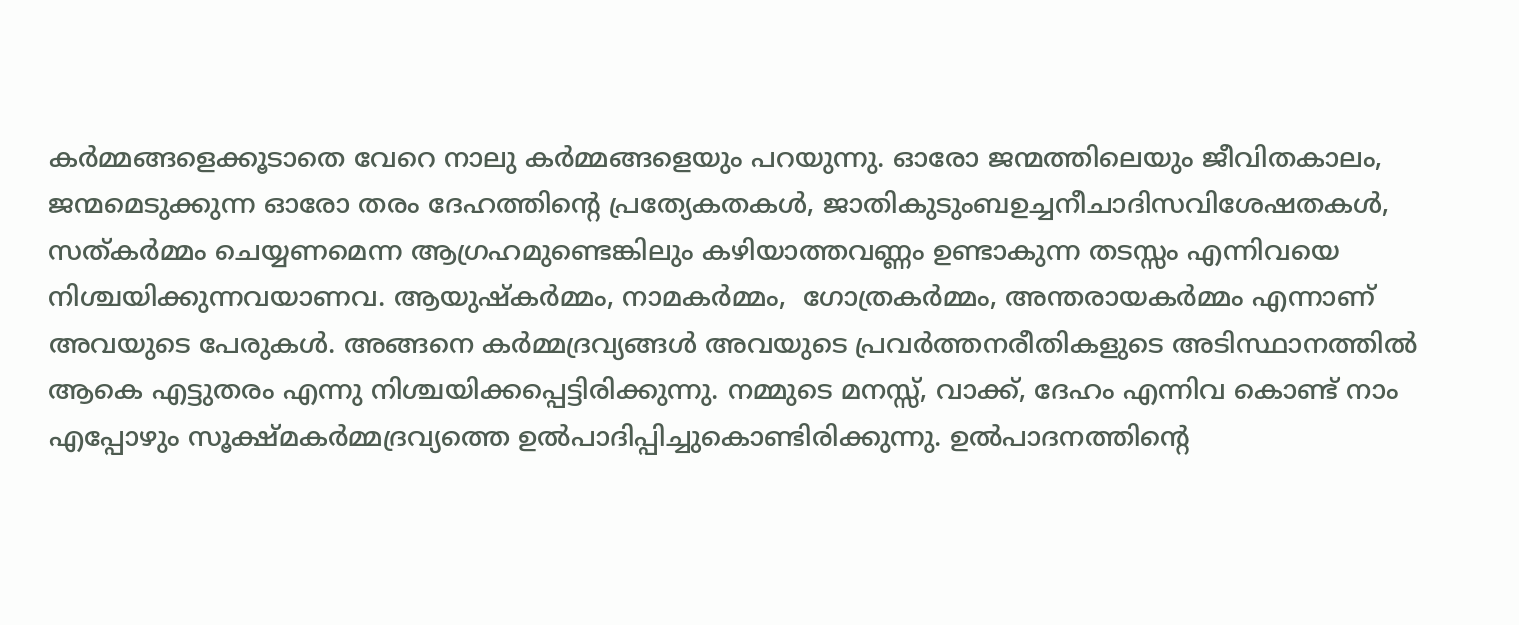കര്‍മ്മങ്ങളെക്കൂടാതെ വേറെ നാലു കര്‍മ്മങ്ങളെയും പറയുന്നു. ഓരോ ജന്മത്തിലെയും ജീവിതകാലം, ജന്മമെടുക്കുന്ന ഓരോ തരം ദേഹത്തിന്റെ പ്രത്യേകതകള്‍, ജാതികുടുംബഉച്ചനീചാദിസവിശേഷതകള്‍, സത്കര്‍മ്മം ചെയ്യണമെന്ന ആഗ്രഹമുണ്ടെങ്കിലും കഴിയാത്തവണ്ണം ഉണ്ടാകുന്ന തടസ്സം എന്നിവയെ നിശ്ചയിക്കുന്നവയാണവ. ആയുഷ്‌കര്‍മ്മം, നാമകര്‍മ്മം,  ഗോത്രകര്‍മ്മം, അന്തരായകര്‍മ്മം എന്നാണ് അവയുടെ പേരുകള്‍. അങ്ങനെ കര്‍മ്മദ്രവ്യങ്ങള്‍ അവയുടെ പ്രവര്‍ത്തനരീതികളുടെ അടിസ്ഥാനത്തില്‍ ആകെ എട്ടുതരം എന്നു നിശ്ചയിക്കപ്പെട്ടിരിക്കുന്നു. നമ്മുടെ മനസ്സ്, വാക്ക്, ദേഹം എന്നിവ കൊണ്ട് നാം എപ്പോഴും സൂക്ഷ്മകര്‍മ്മദ്രവ്യത്തെ ഉല്‍പാദിപ്പിച്ചുകൊണ്ടിരിക്കുന്നു. ഉല്‍പാദനത്തിന്റെ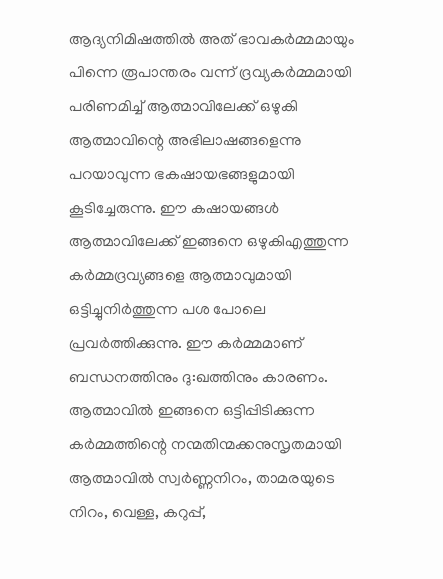ആദ്യനിമിഷത്തില്‍ അത് ഭാവകര്‍മ്മമായും പിന്നെ രൂപാന്തരം വന്ന് ദ്രവ്യകര്‍മ്മമായി പരിണമിച്ച് ആത്മാവിലേക്ക് ഒഴുകി ആത്മാവിന്റെ അഭിലാഷങ്ങളെന്നു പറയാവുന്ന ഭകഷായഭങ്ങളുമായി കൂടിച്ചേരുന്നു. ഈ കഷായങ്ങള്‍ ആത്മാവിലേക്ക് ഇങ്ങനെ ഒഴുകിഎത്തുന്ന കര്‍മ്മദ്രവ്യങ്ങളെ ആത്മാവുമായി ഒട്ടിച്ചുനിര്‍ത്തുന്ന പശ പോലെ പ്രവര്‍ത്തിക്കുന്നു. ഈ കര്‍മ്മമാണ് ബന്ധനത്തിനും ദു:ഖത്തിനും കാരണം. ആത്മാവില്‍ ഇങ്ങനെ ഒട്ടിപ്പിടിക്കുന്ന കര്‍മ്മത്തിന്റെ നന്മതിന്മക്കനുസൃതമായി ആത്മാവില്‍ സ്വര്‍ണ്ണനിറം, താമരയുടെ നിറം, വെള്ള, കറുപ്പ്,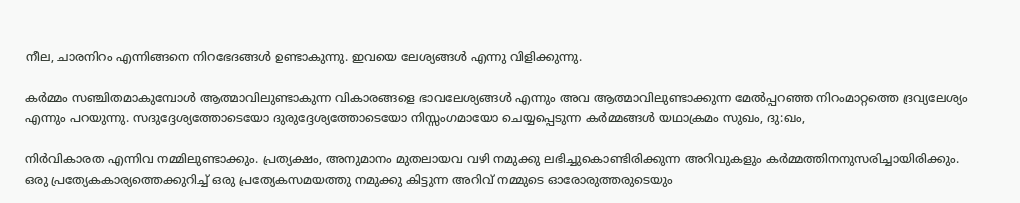നീല, ചാരനിറം എന്നിങ്ങനെ നിറഭേദങ്ങള്‍ ഉണ്ടാകുന്നു. ഇവയെ ലേശ്യങ്ങള്‍ എന്നു വിളിക്കുന്നു.

കര്‍മ്മം സഞ്ചിതമാകുമ്പോള്‍ ആത്മാവിലുണ്ടാകുന്ന വികാരങ്ങളെ ഭാവലേശ്യങ്ങള്‍ എന്നും അവ ആത്മാവിലുണ്ടാക്കുന്ന മേല്‍പ്പറഞ്ഞ നിറംമാറ്റത്തെ ദ്രവ്യലേശ്യം എന്നും പറയുന്നു. സദുദ്ദേശ്യത്തോടെയോ ദുരുദ്ദേശ്യത്തോടെയോ നിസ്സംഗമായോ ചെയ്യപ്പെടുന്ന കര്‍മ്മങ്ങള്‍ യഥാക്രമം സുഖം, ദു:ഖം,

നിര്‍വികാരത എന്നിവ നമ്മിലുണ്ടാക്കും. പ്രത്യക്ഷം, അനുമാനം മുതലായവ വഴി നമുക്കു ലഭിച്ചുകൊണ്ടിരിക്കുന്ന അറിവുകളും കര്‍മ്മത്തിനനുസരിച്ചായിരിക്കും. ഒരു പ്രത്യേകകാര്യത്തെക്കുറിച്ച് ഒരു പ്രത്യേകസമയത്തു നമുക്കു കിട്ടുന്ന അറിവ് നമ്മുടെ ഓരോരുത്തരുടെയും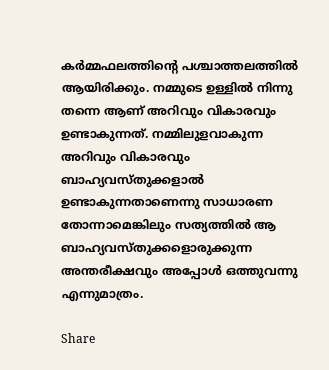കര്‍മ്മഫലത്തിന്റെ പശ്ചാത്തലത്തില്‍ ആയിരിക്കും. നമ്മുടെ ഉള്ളില്‍ നിന്നു തന്നെ ആണ് അറിവും വികാരവും ഉണ്ടാകുന്നത്. നമ്മിലുളവാകുന്ന അറിവും വികാരവും ബാഹ്യവസ്തുക്കളാല്‍ ഉണ്ടാകുന്നതാണെന്നു സാധാരണ തോന്നാമെങ്കിലും സത്യത്തില്‍ ആ ബാഹ്യവസ്തുക്കളൊരുക്കുന്ന അന്തരീക്ഷവും അപ്പോള്‍ ഒത്തുവന്നു എന്നുമാത്രം.

Share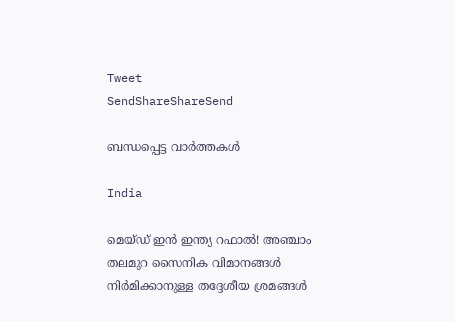Tweet
SendShareShareSend

ബന്ധപ്പെട്ട വാര്‍ത്തകള്‍

India

മെയ്ഡ് ഇന്‍ ഇന്ത്യ റഫാല്‍! അഞ്ചാം തലമുറ സൈനിക വിമാനങ്ങള്‍ നിര്‍മിക്കാനുള്ള തദ്ദേശീയ ശ്രമങ്ങള്‍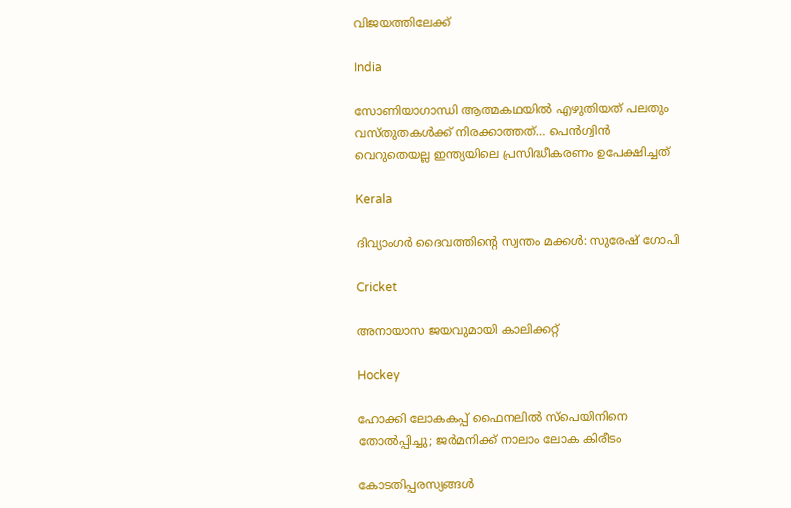വിജയത്തിലേക്ക്

India

സോണിയാഗാന്ധി ആത്മകഥയില്‍ എഴുതിയത് പലതും വസ്തുതകള്‍ക്ക് നിരക്കാത്തത്… പെന്‍ഗ്വിന്‍ വെറുതെയല്ല ഇന്ത്യയിലെ പ്രസിദ്ധീകരണം ഉപേക്ഷിച്ചത്

Kerala

ദിവ്യാംഗര്‍ ദൈവത്തിന്റെ സ്വന്തം മക്കള്‍: സുരേഷ് ഗോപി

Cricket

അനായാസ ജയവുമായി കാലിക്കറ്റ്

Hockey

ഹോക്കി ലോകകപ്പ് ഫൈനലില്‍ സ്‌പെയിനിനെ തോല്‍പ്പിച്ചു; ജര്‍മനിക്ക് നാലാം ലോക കിരീടം

കോടതിപ്പരസ്യങ്ങള്‍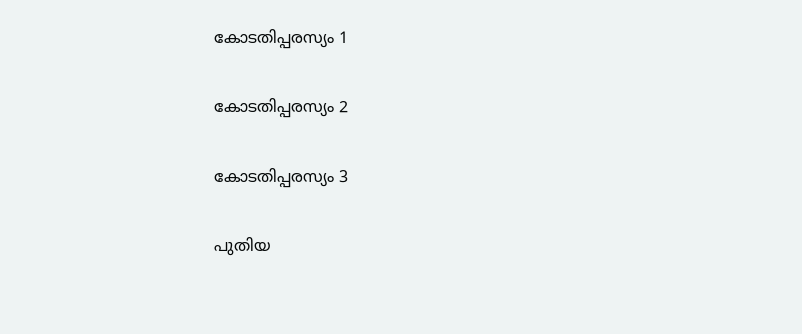കോടതിപ്പരസ്യം 1

കോടതിപ്പരസ്യം 2

കോടതിപ്പരസ്യം 3

പുതിയ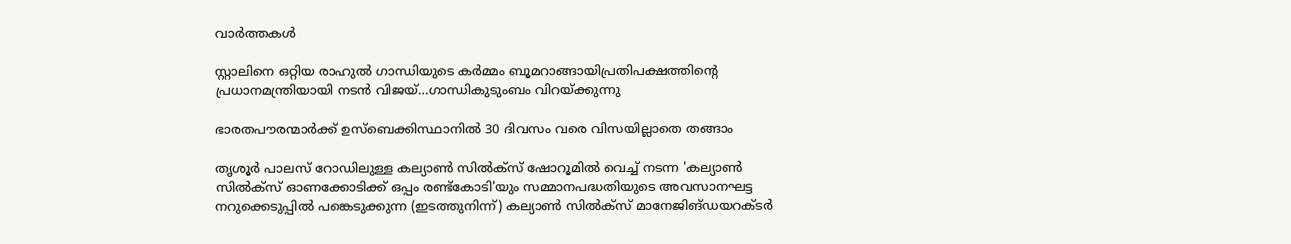വാര്‍ത്തകള്‍

സ്റ്റാലിനെ ഒറ്റിയ രാഹുല്‍ ഗാന്ധിയുടെ കര്‍മ്മം ബൂമറാങ്ങായിപ്രതിപക്ഷത്തിന്റെ പ്രധാനമന്ത്രിയായി നടന്‍ വിജയ്…ഗാന്ധികുടുംബം വിറയ്‌ക്കുന്നു

ഭാരതപൗരന്മാര്‍ക്ക് ഉസ്ബെക്കിസ്ഥാനില്‍ 30 ദിവസം വരെ വിസയില്ലാതെ തങ്ങാം

തൃശൂര്‍ പാലസ് റോഡിലുള്ള കല്യാണ്‍ സില്‍ക്‌സ് ഷോറൂമില്‍ വെച്ച് നടന്ന 'കല്യാണ്‍ സില്‍ക്‌സ് ഓണക്കോടിക്ക് ഒപ്പം രണ്ട്‌കോടി'യും സമ്മാനപദ്ധതിയുടെ അവസാനഘട്ട നറുക്കെടുപ്പില്‍ പങ്കെടുക്കുന്ന (ഇടത്തുനിന്ന്) കല്യാണ്‍ സില്‍ക്‌സ് മാനേജിങ്ഡയറക്ടര്‍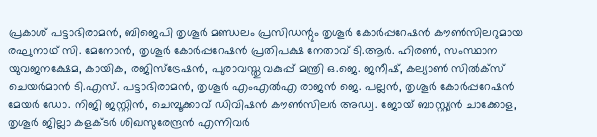പ്രകാശ് പട്ടാഭിരാമന്‍, ബിജെപി തൃശൂര്‍ മണ്ഡലം പ്രസിഡന്റും തൃശൂര്‍ കോര്‍പ്പറേഷന്‍ കൗണ്‍സിലറുമായ രഘുനാഥ് സി. മേനോന്‍, തൃശൂര്‍ കോര്‍പ്പറേഷന്‍ പ്രതിപക്ഷ നേതാവ് ടി.ആര്‍. ഹിരണ്‍, സംസ്ഥാന യുവജനക്ഷേമ, കായിക, രജിസ്‌ട്രേഷന്‍, പുരാവസ്തു വകുപ്പ് മന്ത്രി ഒ.ജെ. ജനീഷ്, കല്യാണ്‍ സില്‍ക്‌സ് ചെയര്‍മാന്‍ ടി.എസ്. പട്ടാഭിരാമന്‍, തൃശൂര്‍ എംഎല്‍എ രാജന്‍ ജെ. പല്ലന്‍, തൃശൂര്‍ കോര്‍പ്പറേഷന്‍ മേയര്‍ ഡോ. നിജി ജസ്റ്റിന്‍, ചെമ്പൂക്കാവ് ഡിവിഷന്‍ കൗണ്‍സിലര്‍ അഡ്വ. ജോയ് ബാസ്റ്റ്യന്‍ ചാക്കോള, തൃശൂര്‍ ജില്ലാ കളക്ടര്‍ ശിഖസുരേന്ദ്രന്‍ എന്നിവര്‍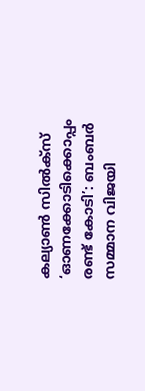കല്യാണ്‍ സില്‍ക്‌സ് ‘ഓണക്കോടിക്കൊപ്പം രണ്ട് കോടി’: ബംബര്‍ സമ്മാന വിജയി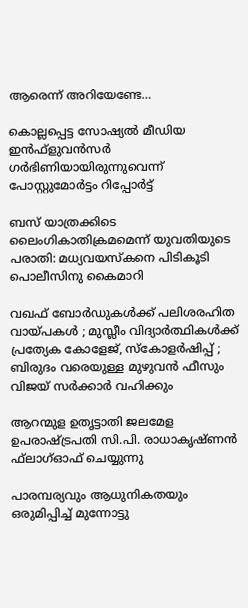ആരെന്ന് അറിയേണ്ടേ…

കൊല്ലപ്പെട്ട സോഷ്യല്‍ മീഡിയ ഇന്‍ഫ്‌ളുവന്‍സര്‍ ഗര്‍ഭിണിയായിരുന്നുവെന്ന് പോസ്റ്റുമോര്‍ട്ടം റിപ്പോര്‍ട്ട്

ബസ് യാത്രക്കിടെ ലൈംഗികാതിക്രമമെന്ന് യുവതിയുടെ പരാതി: മധ്യവയസ്‌കനെ പിടികൂടി പൊലീസിനു കൈമാറി

വഖഫ് ബോർഡുകൾക്ക് പലിശരഹിത വായ്‌പകൾ ; മുസ്ലീം വിദ്യാർത്ഥികൾക്ക് പ്രത്യേക കോളേജ്, സ്കോളർഷിപ്പ് ; ബിരുദം വരെയുള്ള മുഴുവൻ ഫീസും വിജയ് സർക്കാർ വഹിക്കും

ആറന്മുള ഉതൃട്ടാതി ജലമേള ഉപരാഷ്ട്രപതി സി.പി. രാധാകൃഷ്ണന്‍ ഫ്‌ലാഗ്ഓഫ് ചെയ്യുന്നു

പാരമ്പര്യവും ആധുനികതയും ഒരുമിപ്പിച്ച് മുന്നോട്ടു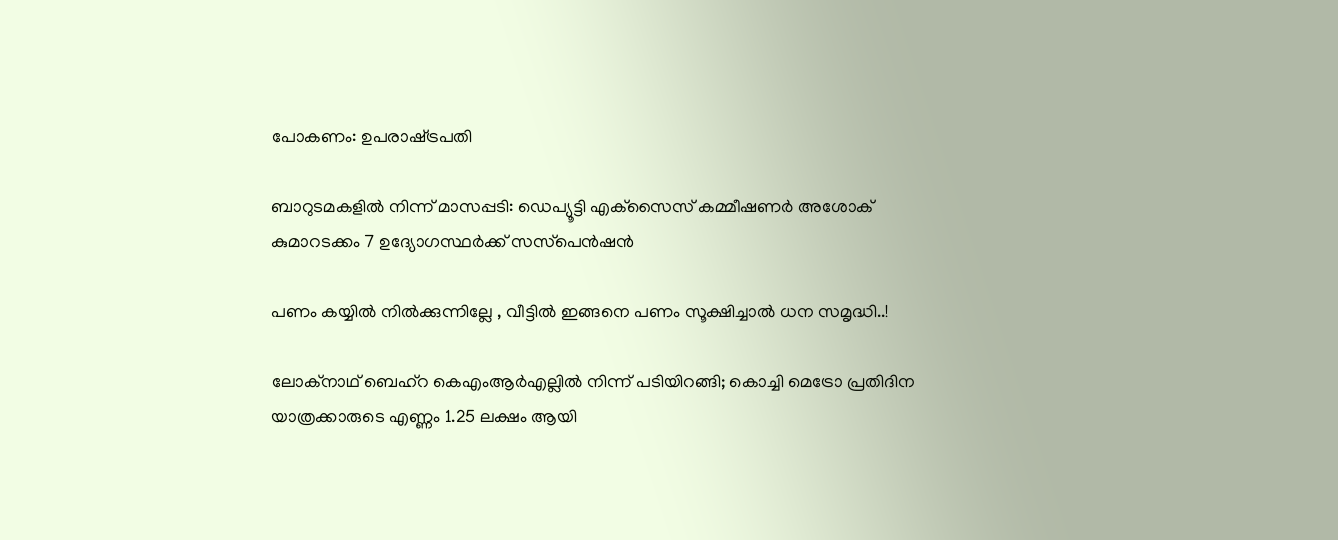പോകണം: ഉപരാഷ്‌ട്രപതി

ബാറുടമകളില്‍ നിന്ന് മാസപ്പടി: ഡെപ്യൂട്ടി എക്‌സൈസ് കമ്മീഷണര്‍ അശോക് കുമാറടക്കം 7 ഉദ്യോഗസ്ഥര്‍ക്ക് സസ്‌പെന്‍ഷന്‍

പണം കയ്യിൽ നിൽക്കുന്നില്ലേ , വീട്ടിൽ ഇങ്ങനെ പണം സൂക്ഷിച്ചാൽ ധന സമൃദ്ധി..!

ലോക്‌നാഥ് ബെഹ്‌റ കെഎംആര്‍എല്ലില്‍ നിന്ന് പടിയിറങ്ങി; കൊച്ചി മെട്രോ പ്രതിദിന യാത്രക്കാരുടെ എണ്ണം 1.25 ലക്ഷം ആയി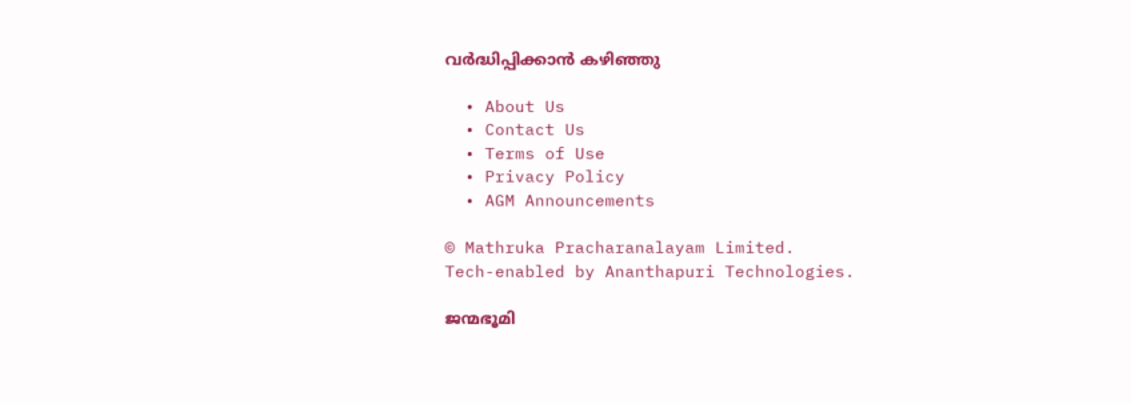വര്‍ദ്ധിപ്പിക്കാന്‍ കഴിഞ്ഞു

  • About Us
  • Contact Us
  • Terms of Use
  • Privacy Policy
  • AGM Announcements

© Mathruka Pracharanalayam Limited.
Tech-enabled by Ananthapuri Technologies.

ജന്മഭൂമി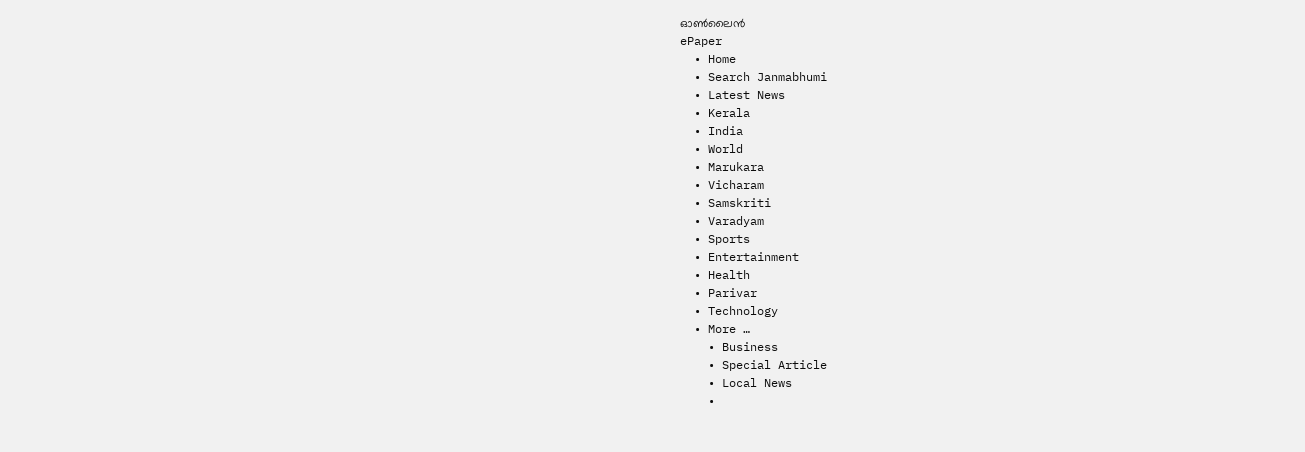ഓണ്‍ലൈന്‍
ePaper
  • Home
  • Search Janmabhumi
  • Latest News
  • Kerala
  • India
  • World
  • Marukara
  • Vicharam
  • Samskriti
  • Varadyam
  • Sports
  • Entertainment
  • Health
  • Parivar
  • Technology
  • More …
    • Business
    • Special Article
    • Local News
    •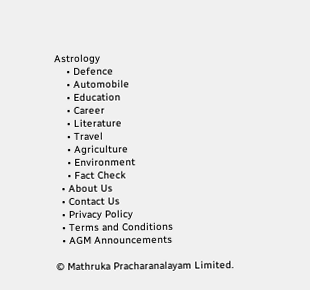Astrology
    • Defence
    • Automobile
    • Education
    • Career
    • Literature
    • Travel
    • Agriculture
    • Environment
    • Fact Check
  • About Us
  • Contact Us
  • Privacy Policy
  • Terms and Conditions
  • AGM Announcements

© Mathruka Pracharanalayam Limited.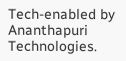Tech-enabled by Ananthapuri Technologies.